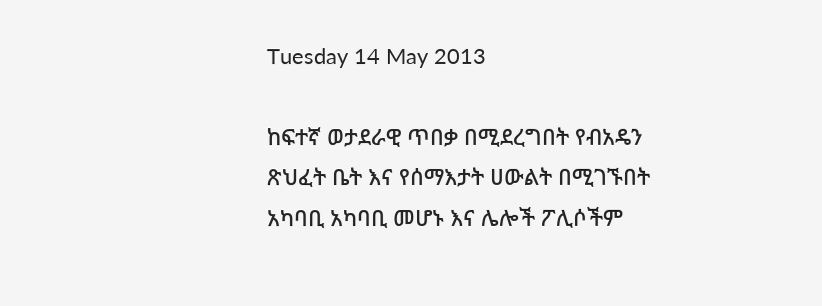Tuesday 14 May 2013

ከፍተኛ ወታደራዊ ጥበቃ በሚደረግበት የብአዴን ጽህፈት ቤት እና የሰማእታት ሀውልት በሚገኙበት አካባቢ አካባቢ መሆኑ እና ሌሎች ፖሊሶችም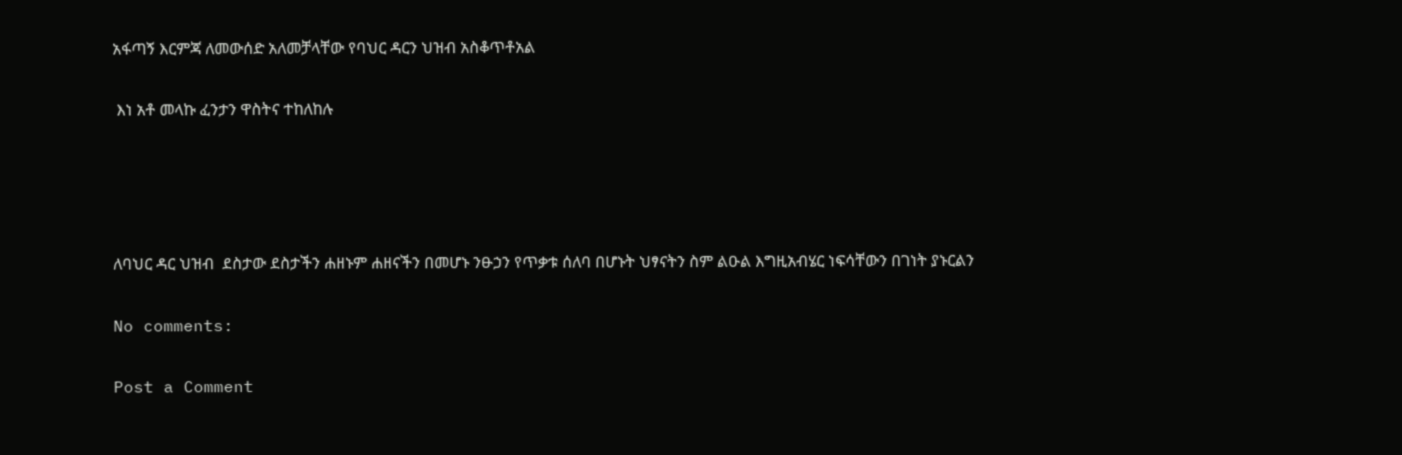አፋጣኝ እርምጃ ለመውሰድ አለመቻላቸው የባህር ዳርን ህዝብ አስቆጥቶአል

 እነ አቶ መላኩ ፈንታን ዋስትና ተከለከሉ




ለባህር ዳር ህዝብ  ደስታው ደስታችን ሐዘኑም ሐዘናችን በመሆኑ ንፁኃን የጥቃቱ ሰለባ በሆኑት ህፃናትን ስም ልዑል እግዚአብሄር ነፍሳቸውን በገነት ያኑርልን

No comments:

Post a Comment